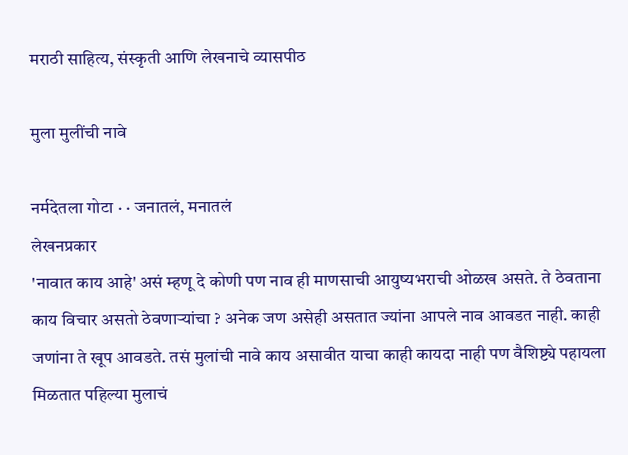मराठी साहित्य, संस्कृती आणि लेखनाचे व्यासपीठ

मुला मुलींची नावे

नर्मदेतला गोटा · · जनातलं, मनातलं
लेखनप्रकार
'नावात काय आहे' असं म्हणू दे कोणी पण नाव ही माणसाची आयुष्यभराची ओळख असते. ते ठेवताना काय विचार असतो ठेवणार्‍यांचा ? अनेक जण असेही असतात ज्यांना आपले नाव आवडत नाही. काही जणांना ते खूप आवडते. तसं मुलांची नावे काय असावीत याचा काही कायदा नाही पण वैशिष्ट्ये पहायला मिळतात पहिल्या मुलाचं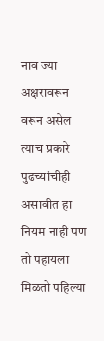नाव ज्या अक्षरावरून वरून असेल त्याच प्रकारे पुढच्यांचीही असावीत हा नियम नाही पण तो पहायला मिळतो पहिल्या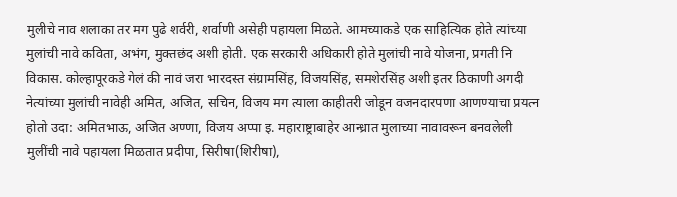मुलीचे नाव शलाका तर मग पुढे शर्वरी, शर्वाणी असेही पहायला मिळते. आमच्याकडे एक साहित्यिक होते त्यांच्या मुलांची नावे कविता, अभंग, मुक्तछंद अशी होती. एक सरकारी अधिकारी होते मुलांची नावे योजना, प्रगती नि विकास. कोल्हापूरकडे गेलं की नावं जरा भारदस्त संग्रामसिंह, विजयसिंह, समशेरसिंह अशी इतर ठिकाणी अगदी नेत्यांच्या मुलांची नावेही अमित, अजित, सचिन, विजय मग त्याला काहीतरी जोडून वजनदारपणा आणण्याचा प्रयत्न होतो उदा: अमितभाऊ, अजित अण्णा, विजय अप्पा इ. महाराष्ट्राबाहेर आन्ध्रात मुलाच्या नावावरून बनवलेली मुलींची नावे पहायला मिळतात प्रदीपा, सिरीषा(शिरीषा),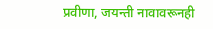प्रवीणा, जयन्ती नावावरूनही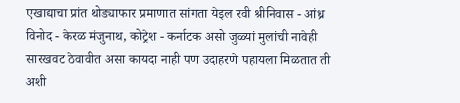एखाद्याचा प्रांत थोड्याफार प्रमाणात सांगता येइल रवी श्रीनिवास - आंध्र विनोद - केरळ मंजुनाथ, कोट्रेश - कर्नाटक असो जुळ्यां मुलांची नावेही सारखवट ठेवावीत असा कायदा नाही पण उदाहरणे पहायला मिळतात ती अशी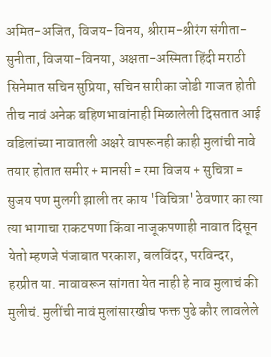अमित-अजित, विजय-विनय, श्रीराम-श्रीरंग संगीता-सुनीता, विजया-विनया, अक्षता-अस्मिता हिंदी मराठी सिनेमात सचिन सुप्रिया, सचिन सारीका जोडी गाजत होती तीच नावं अनेक बहिणभावांनाही मिळालेली दिसतात आई वडिलांच्या नावातली अक्षरे वापरूनही काही मुलांची नावे तयार होतात समीर + मानसी = रमा विजय + सुचित्रा = सुजय पण मुलगी झाली तर काय 'विचित्रा' ठेवणार का त्या त्या भागाचा राकटपणा किंवा नाजूकपणाही नावात दिसून येतो म्हणजे पंजाबात परकाश, बलविंदर, परविन्दर, हरप्रीत या. नावावरून सांगता येत नाही हे नाव मुलाचं की मुलीचं. मुलींची नावं मुलांसारखीच फक्त पुढे कौर लावलेले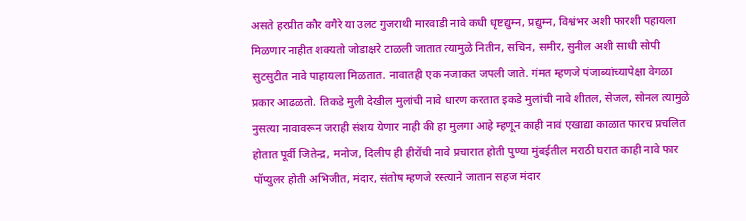असते हरप्रीत कौर वगैरे या उलट गुजराथी मारवाडी नावे कधी धृष्टद्युम्न, प्रद्युम्न, विश्वंभर अशी फारशी पहायला मिळणार नाहीत शक्यतो जोडाक्षरे टाळली जातात त्यामुळे नितीन, सचिन, समीर, सुनील अशी साधी सोपी सुटसुटीत नावे पाहायला मिळतात. नावातही एक नजाकत जपली जाते. गंमत म्हणजे पंजाब्यांच्यापेक्षा वेगळा प्रकार आढळतो. तिकडे मुली देखील मुलांची नावे धारण करतात इकडे मुलांची नावे शीतल, सेजल, सोनल त्यामुळे नुसत्या नावावरून जराही संशय येणार नाही की हा मुलगा आहे म्हणून काही नावं एखाद्या काळात फारच प्रचलित होतात पूर्वी जितेन्द्र, मनोज, दिलीप ही हीरोंची नावे प्रचारात होती पुण्या मुंबईतील मराठी घरात काही नावे फार पॉप्युलर होती अभिजीत, मंदार, संतोष म्हणजे रस्त्याने जातान सहज मंदार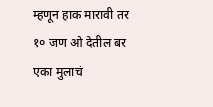म्हणून हाक मारावी तर १० जण ओ देतील बर एका मुलाचं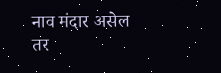नाव मंदार असेल तर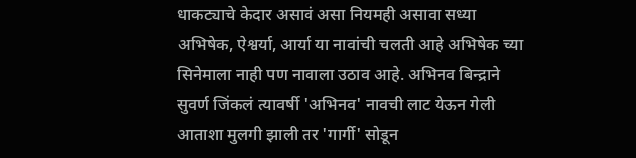धाकट्याचे केदार असावं असा नियमही असावा सध्या अभिषेक, ऐश्वर्या, आर्या या नावांची चलती आहे अभिषेक च्या सिनेमाला नाही पण नावाला उठाव आहे. अभिनव बिन्द्राने सुवर्ण जिंकलं त्यावर्षी 'अभिनव' नावची लाट येऊन गेली आताशा मुलगी झाली तर 'गार्गी' सोडून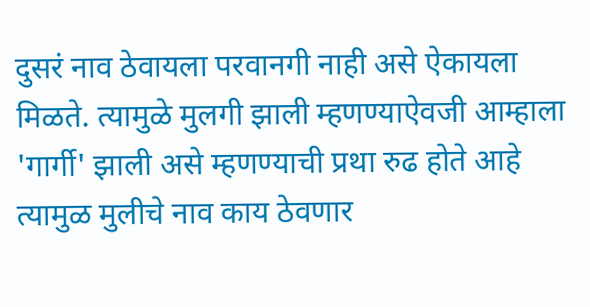दुसरं नाव ठेवायला परवानगी नाही असे ऐकायला मिळते. त्यामुळे मुलगी झाली म्हणण्याऐवजी आम्हाला 'गार्गी' झाली असे म्हणण्याची प्रथा रुढ होते आहे त्यामुळ मुलीचे नाव काय ठेवणार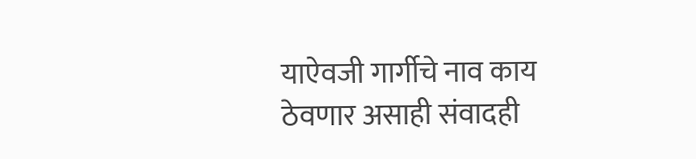याऐवजी गार्गीचे नाव काय ठेवणार असाही संवादही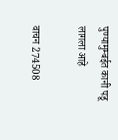पुण्यामुम्बईत कानी पडू लागला आहे

वाचन 274508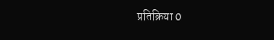प्रतिक्रिया 0